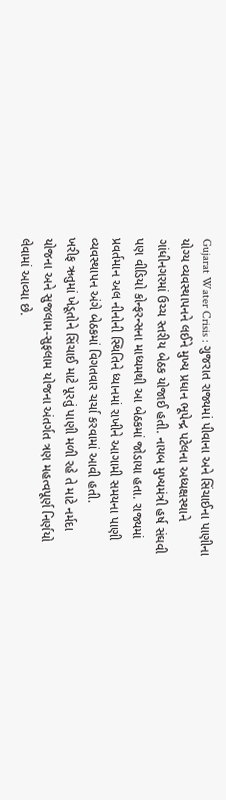Gujarat Water Crisis : ગુજરાત રાજ્યમાં પીવાના અને સિંચાઈના પાણીના યોગ્ય વ્યવસ્થાપનને લઈને મુખ્ય પ્રધાન ભૂપેન્દ્ર પટેલના અધ્યક્ષસ્થાને ગાંધીનગરમાં ઉચ્ચ સ્તરીય બેઠક યોજાઈ હતી. નાયબ મુખ્યમંત્રી હર્ષ સંઘવી પણ વીડિયો કોન્ફરન્સના માધ્યમથી આ બેઠકમાં જોડાયા હતા. રાજ્યમાં પ્રવર્તમાન અલ નીનોની સ્થિતિને ધ્યાનમાં રાખીને આગામી સમયના પાણી વ્યવસ્થાપન અંગે બેઠકમાં વિગતવાર ચર્ચા કરવામાં આવી હતી.
ખરીફ ઋતુમાં ખેડૂતોને સિંચાઈ માટે પૂરતું પાણી મળી રહે તે માટે નર્મદા યોજના અને સુજલામ-સુફલામ યોજના અંતર્ગત ત્રણ મહત્વપૂર્ણ નિર્ણયો લેવામાં આવ્યા છે.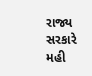રાજ્ય સરકારે મહી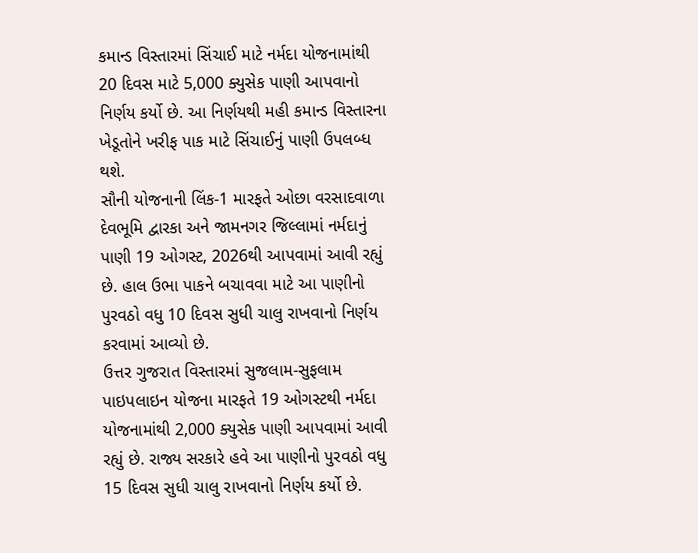કમાન્ડ વિસ્તારમાં સિંચાઈ માટે નર્મદા યોજનામાંથી 20 દિવસ માટે 5,000 ક્યુસેક પાણી આપવાનો નિર્ણય કર્યો છે. આ નિર્ણયથી મહી કમાન્ડ વિસ્તારના ખેડૂતોને ખરીફ પાક માટે સિંચાઈનું પાણી ઉપલબ્ધ થશે.
સૌની યોજનાની લિંક-1 મારફતે ઓછા વરસાદવાળા દેવભૂમિ દ્વારકા અને જામનગર જિલ્લામાં નર્મદાનું પાણી 19 ઓગસ્ટ, 2026થી આપવામાં આવી રહ્યું છે. હાલ ઉભા પાકને બચાવવા માટે આ પાણીનો પુરવઠો વધુ 10 દિવસ સુધી ચાલુ રાખવાનો નિર્ણય કરવામાં આવ્યો છે.
ઉત્તર ગુજરાત વિસ્તારમાં સુજલામ-સુફલામ પાઇપલાઇન યોજના મારફતે 19 ઓગસ્ટથી નર્મદા યોજનામાંથી 2,000 ક્યુસેક પાણી આપવામાં આવી રહ્યું છે. રાજ્ય સરકારે હવે આ પાણીનો પુરવઠો વધુ 15 દિવસ સુધી ચાલુ રાખવાનો નિર્ણય કર્યો છે.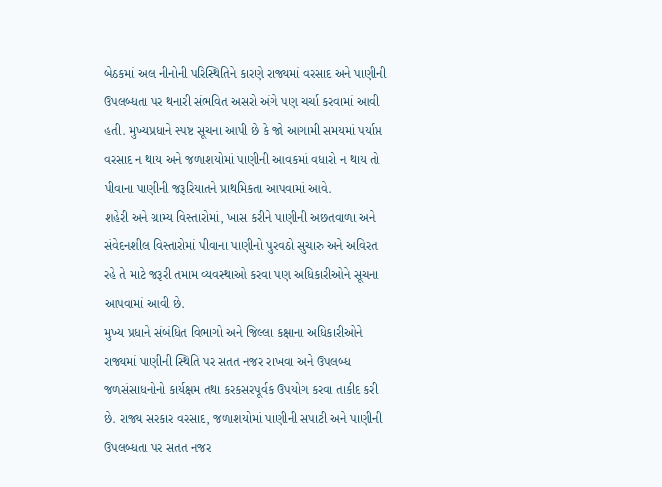બેઠકમાં અલ નીનોની પરિસ્થિતિને કારણે રાજ્યમાં વરસાદ અને પાણીની ઉપલબ્ધતા પર થનારી સંભવિત અસરો અંગે પણ ચર્ચા કરવામાં આવી હતી. મુખ્યપ્રધાને સ્પષ્ટ સૂચના આપી છે કે જો આગામી સમયમાં પર્યાપ્ત વરસાદ ન થાય અને જળાશયોમાં પાણીની આવકમાં વધારો ન થાય તો પીવાના પાણીની જરૂરિયાતને પ્રાથમિકતા આપવામાં આવે.
શહેરી અને ગ્રામ્ય વિસ્તારોમાં, ખાસ કરીને પાણીની અછતવાળા અને સંવેદનશીલ વિસ્તારોમાં પીવાના પાણીનો પુરવઠો સુચારુ અને અવિરત રહે તે માટે જરૂરી તમામ વ્યવસ્થાઓ કરવા પણ અધિકારીઓને સૂચના આપવામાં આવી છે.
મુખ્ય પ્રધાને સંબંધિત વિભાગો અને જિલ્લા કક્ષાના અધિકારીઓને રાજ્યમાં પાણીની સ્થિતિ પર સતત નજર રાખવા અને ઉપલબ્ધ જળસંસાધનોનો કાર્યક્ષમ તથા કરકસરપૂર્વક ઉપયોગ કરવા તાકીદ કરી છે. રાજ્ય સરકાર વરસાદ, જળાશયોમાં પાણીની સપાટી અને પાણીની ઉપલબ્ધતા પર સતત નજર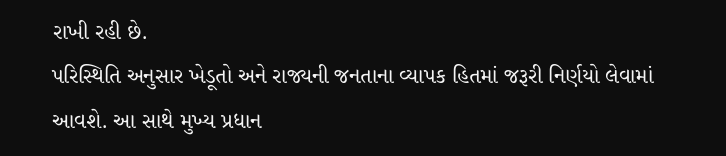રાખી રહી છે.
પરિસ્થિતિ અનુસાર ખેડૂતો અને રાજ્યની જનતાના વ્યાપક હિતમાં જરૂરી નિર્ણયો લેવામાં આવશે. આ સાથે મુખ્ય પ્રધાન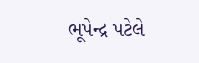ભૂપેન્દ્ર પટેલે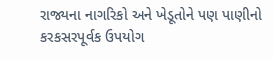રાજ્યના નાગરિકો અને ખેડૂતોને પણ પાણીનો કરકસરપૂર્વક ઉપયોગ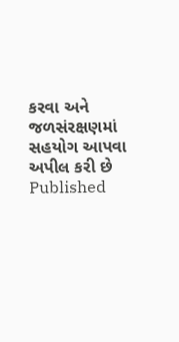કરવા અને જળસંરક્ષણમાં સહયોગ આપવા અપીલ કરી છે
Published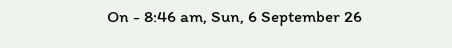On - 8:46 am, Sun, 6 September 26